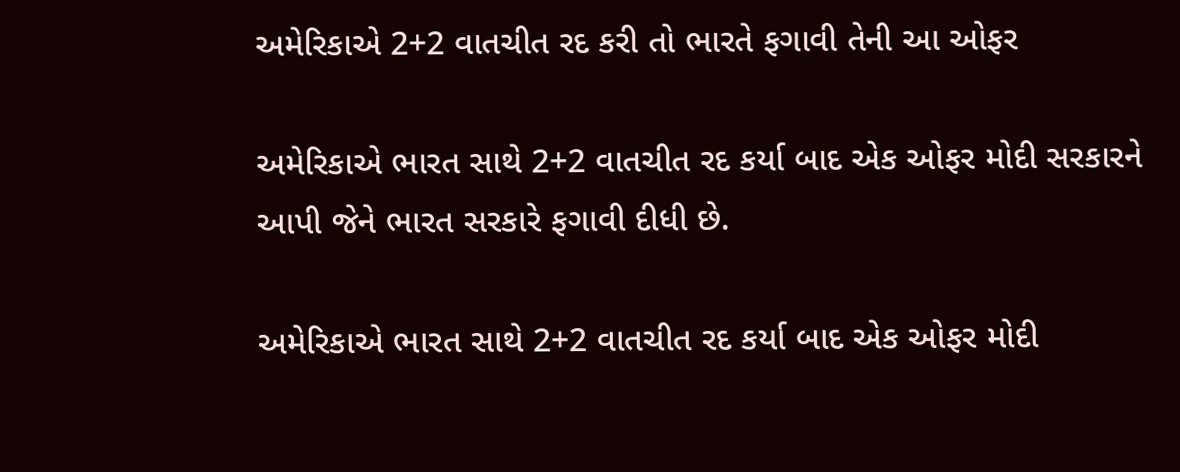અમેરિકાએ 2+2 વાતચીત રદ કરી તો ભારતે ફગાવી તેની આ ઓફર

અમેરિકાએ ભારત સાથે 2+2 વાતચીત રદ કર્યા બાદ એક ઓફર મોદી સરકારને આપી જેને ભારત સરકારે ફગાવી દીધી છે.

અમેરિકાએ ભારત સાથે 2+2 વાતચીત રદ કર્યા બાદ એક ઓફર મોદી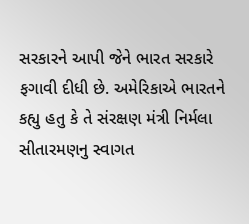સરકારને આપી જેને ભારત સરકારે ફગાવી દીધી છે. અમેરિકાએ ભારતને કહ્યુ હતુ કે તે સંરક્ષણ મંત્રી નિર્મલા સીતારમણનુ સ્વાગત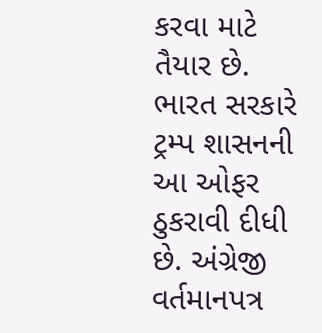કરવા માટે તૈયાર છે. ભારત સરકારે ટ્રમ્પ શાસનની આ ઓફર ઠુકરાવી દીધી છે. અંગ્રેજી વર્તમાનપત્ર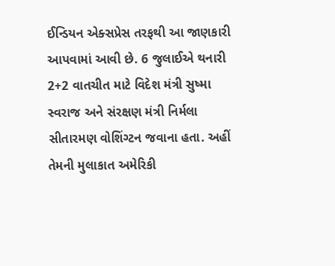ઈન્ડિયન એક્સપ્રેસ તરફથી આ જાણકારી આપવામાં આવી છે. 6 જુલાઈએ થનારી 2+2 વાતચીત માટે વિદેશ મંત્રી સુષ્મા સ્વરાજ અને સંરક્ષણ મંત્રી નિર્મલા સીતારમણ વોશિંગ્ટન જવાના હતા. અહીં તેમની મુલાકાત અમેરિકી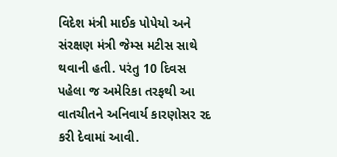વિદેશ મંત્રી માઈક પોપેયો અને સંરક્ષણ મંત્રી જેમ્સ મટીસ સાથે થવાની હતી. પરંતુ 10 દિવસ પહેલા જ અમેરિકા તરફથી આ વાતચીતને અનિવાર્ય કારણોસર રદ કરી દેવામાં આવી.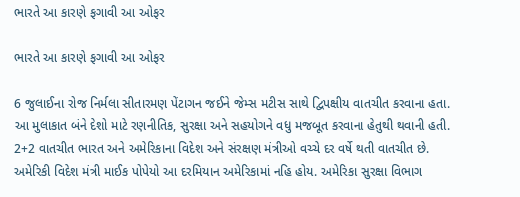ભારતે આ કારણે ફગાવી આ ઓફર

ભારતે આ કારણે ફગાવી આ ઓફર

6 જુલાઈના રોજ નિર્મલા સીતારમણ પેંટાગન જઈને જેમ્સ મટીસ સાથે દ્વિપક્ષીય વાતચીત કરવાના હતા. આ મુલાકાત બંને દેશો માટે રણનીતિક, સુરક્ષા અને સહયોગને વધુ મજબૂત કરવાના હેતુથી થવાની હતી. 2+2 વાતચીત ભારત અને અમેરિકાના વિદેશ અને સંરક્ષણ મંત્રીઓ વચ્ચે દર વર્ષે થતી વાતચીત છે. અમેરિકી વિદેશ મંત્રી માઈક પોપેયો આ દરમિયાન અમેરિકામાં નહિ હોય. અમેરિકા સુરક્ષા વિભાગ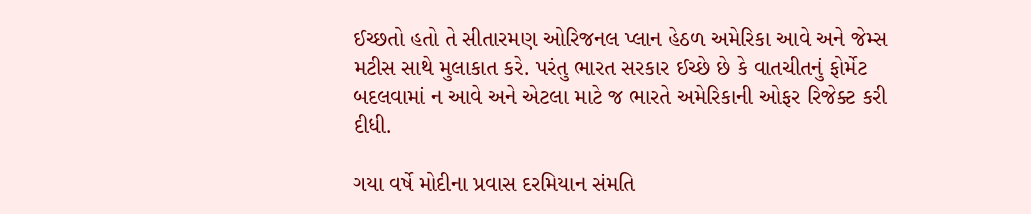ઈચ્છતો હતો તે સીતારમણ ઓરિજનલ પ્લાન હેઠળ અમેરિકા આવે અને જેમ્સ મટીસ સાથે મુલાકાત કરે. પરંતુ ભારત સરકાર ઈચ્છે છે કે વાતચીતનું ફોર્મેટ બદલવામાં ન આવે અને એટલા માટે જ ભારતે અમેરિકાની ઓફર રિજેક્ટ કરી દીધી.

ગયા વર્ષે મોદીના પ્રવાસ દરમિયાન સંમતિ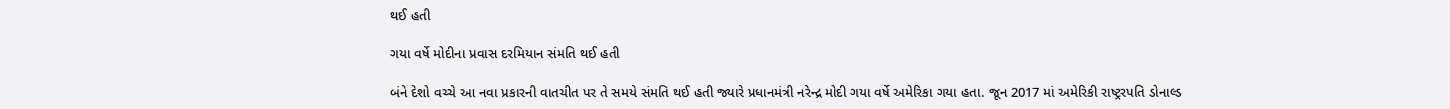થઈ હતી

ગયા વર્ષે મોદીના પ્રવાસ દરમિયાન સંમતિ થઈ હતી

બંને દેશો વચ્ચે આ નવા પ્રકારની વાતચીત પર તે સમયે સંમતિ થઈ હતી જ્યારે પ્રધાનમંત્રી નરેન્દ્ર મોદી ગયા વર્ષે અમેરિકા ગયા હતા. જૂન 2017 માં અમેરિકી રાષ્ટ્રરપતિ ડોનાલ્ડ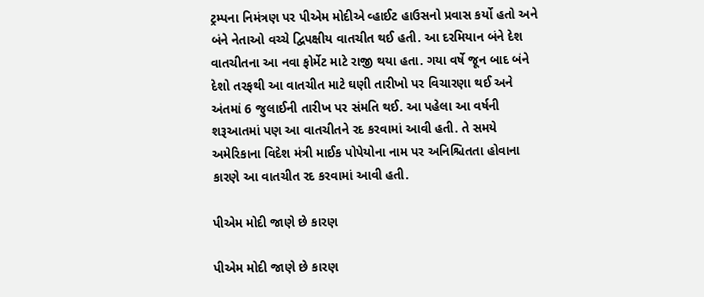ટ્રમ્પના નિમંત્રણ પર પીએમ મોદીએ વ્હાઈટ હાઉસનો પ્રવાસ કર્યો હતો અને બંને નેતાઓ વચ્ચે દ્વિપક્ષીય વાતચીત થઈ હતી. આ દરમિયાન બંને દેશ વાતચીતના આ નવા ફોર્મેટ માટે રાજી થયા હતા. ગયા વર્ષે જૂન બાદ બંને દેશો તરફથી આ વાતચીત માટે ઘણી તારીખો પર વિચારણા થઈ અને અંતમાં 6 જુલાઈની તારીખ પર સંમતિ થઈ. આ પહેલા આ વર્ષની શરૂઆતમાં પણ આ વાતચીતને રદ કરવામાં આવી હતી. તે સમયે અમેરિકાના વિદેશ મંત્રી માઈક પોપેયોના નામ પર અનિશ્ચિતતા હોવાના કારણે આ વાતચીત રદ કરવામાં આવી હતી.

પીએમ મોદી જાણે છે કારણ

પીએમ મોદી જાણે છે કારણ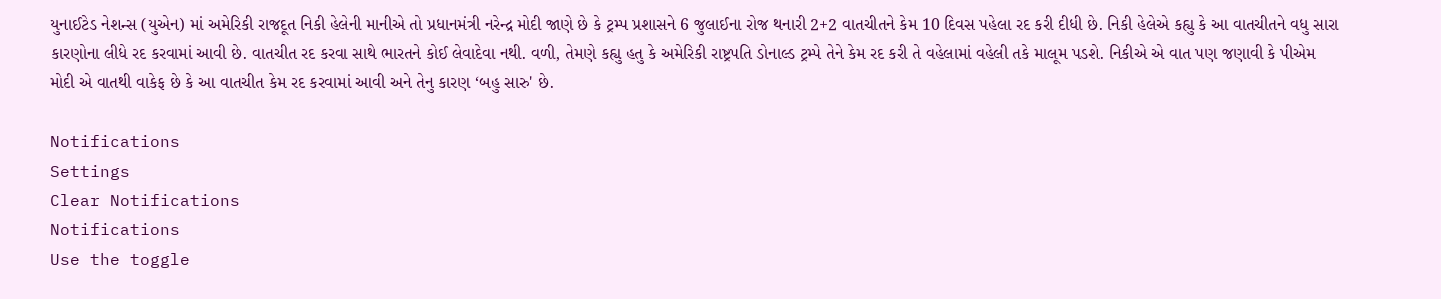યુનાઈટેડ નેશન્સ (યુએન) માં અમેરિકી રાજદૂત નિકી હેલેની માનીએ તો પ્રધાનમંત્રી નરેન્દ્ર મોદી જાણે છે કે ટ્રમ્પ પ્રશાસને 6 જુલાઈના રોજ થનારી 2+2 વાતચીતને કેમ 10 દિવસ પહેલા રદ કરી દીધી છે. નિકી હેલેએ કહ્યુ કે આ વાતચીતને વધુ સારા કારણોના લીધે રદ કરવામાં આવી છે. વાતચીત રદ કરવા સાથે ભારતને કોઈ લેવાદેવા નથી. વળી, તેમણે કહ્યુ હતુ કે અમેરિકી રાષ્ટ્રપતિ ડોનાલ્ડ ટ્રમ્પે તેને કેમ રદ કરી તે વહેલામાં વહેલી તકે માલૂમ પડશે. નિકીએ એ વાત પણ જણાવી કે પીએમ મોદી એ વાતથી વાકેફ છે કે આ વાતચીત કેમ રદ કરવામાં આવી અને તેનુ કારણ ‘બહુ સારુ' છે.

Notifications
Settings
Clear Notifications
Notifications
Use the toggle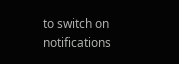to switch on notifications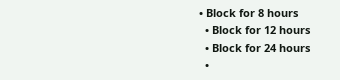• Block for 8 hours
  • Block for 12 hours
  • Block for 24 hours
  •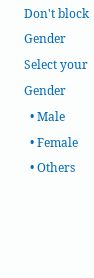Don't block
Gender
Select your Gender
  • Male
  • Female
  • Others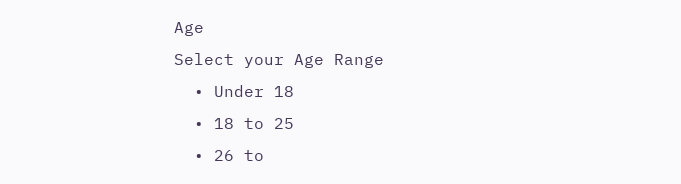Age
Select your Age Range
  • Under 18
  • 18 to 25
  • 26 to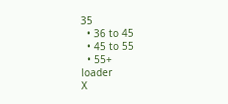35
  • 36 to 45
  • 45 to 55
  • 55+
loader
X